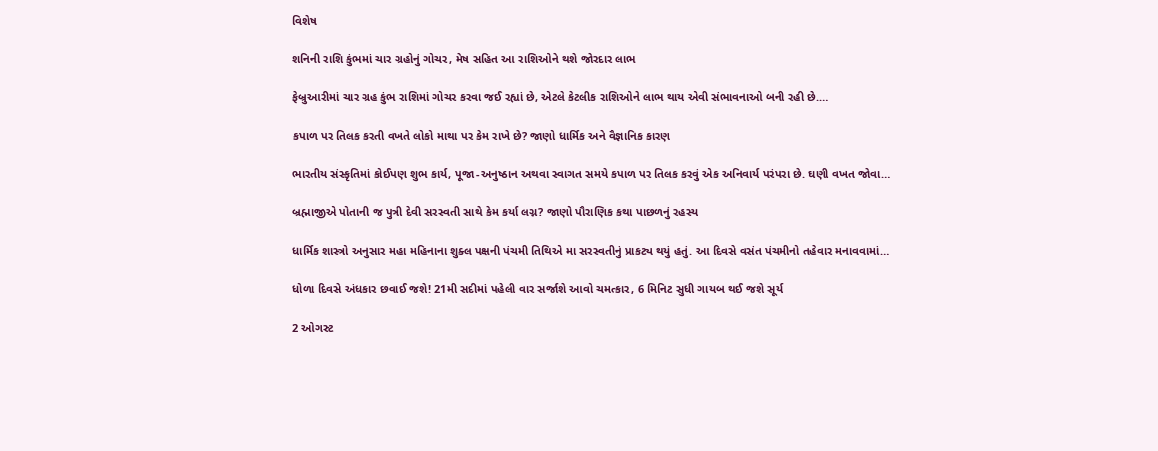વિશેષ

શનિની રાશિ કુંભમાં ચાર ગ્રહોનું ગોચર, મેષ સહિત આ રાશિઓને થશે જોરદાર લાભ

ફેબ્રુઆરીમાં ચાર ગ્રહ કુંભ રાશિમાં ગોચર કરવા જઈ રહ્યાં છે, એટલે કેટલીક રાશિઓને લાભ થાય એવી સંભાવનાઓ બની રહી છે.…

કપાળ પર તિલક કરતી વખતે લોકો માથા પર કેમ રાખે છે? જાણો ધાર્મિક અને વૈજ્ઞાનિક કારણ

ભારતીય સંસ્કૃતિમાં કોઈપણ શુભ કાર્ય, પૂજા-અનુષ્ઠાન અથવા સ્વાગત સમયે કપાળ પર તિલક કરવું એક અનિવાર્ય પરંપરા છે. ઘણી વખત જોવા…

બ્રહ્માજીએ પોતાની જ પુત્રી દેવી સરસ્વતી સાથે કેમ કર્યા લગ્ન? જાણો પૌરાણિક કથા પાછળનું રહસ્ય

ધાર્મિક શાસ્ત્રો અનુસાર મહા મહિનાના શુક્લ પક્ષની પંચમી તિથિએ મા સરસ્વતીનું પ્રાકટ્ય થયું હતું. આ દિવસે વસંત પંચમીનો તહેવાર મનાવવામાં…

ધોળા દિવસે અંધકાર છવાઈ જશે! 21મી સદીમાં પહેલી વાર સર્જાશે આવો ચમત્કાર, 6 મિનિટ સુધી ગાયબ થઈ જશે સૂર્ય

2 ઓગસ્ટ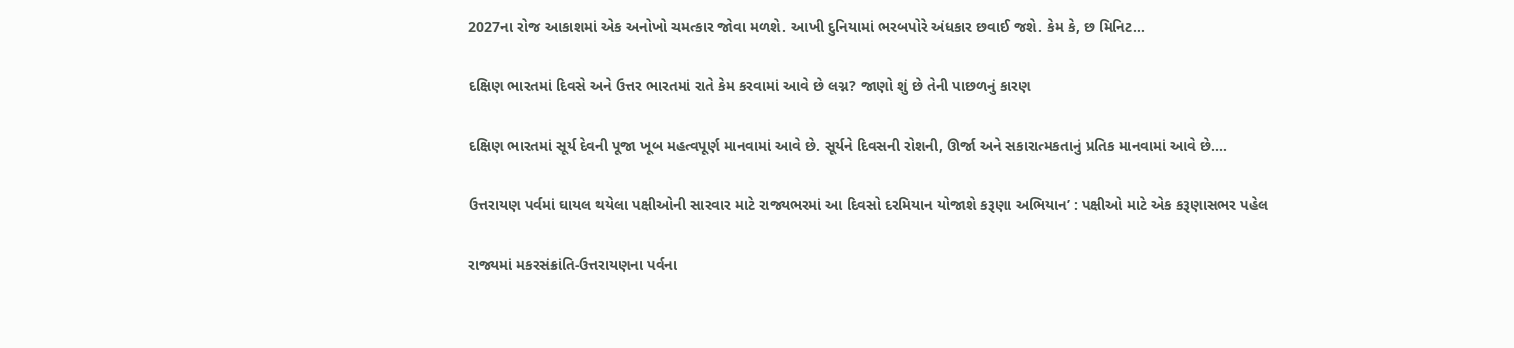2027ના રોજ આકાશમાં એક અનોખો ચમત્કાર જોવા મળશે. આખી દુનિયામાં ભરબપોરે અંધકાર છવાઈ જશે. કેમ કે, છ મિનિટ…

દક્ષિણ ભારતમાં દિવસે અને ઉત્તર ભારતમાં રાતે કેમ કરવામાં આવે છે લગ્ન? જાણો શું છે તેની પાછળનું કારણ

દક્ષિણ ભારતમાં સૂર્ય દેવની પૂજા ખૂબ મહત્વપૂર્ણ માનવામાં આવે છે. સૂર્યને દિવસની રોશની, ઊર્જા અને સકારાત્મકતાનું પ્રતિક માનવામાં આવે છે.…

ઉત્તરાયણ પર્વમાં ઘાયલ થયેલા પક્ષીઓની સારવાર માટે રાજ્યભરમાં આ દિવસો દરમિયાન યોજાશે કરૂણા અભિયાન’ : પક્ષીઓ માટે એક કરૂણાસભર પહેલ

રાજ્યમાં મકરસંક્રાંતિ-ઉત્તરાયણના પર્વના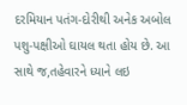દરમિયાન પતંગ-દોરીથી અનેક અબોલ પશુ-પક્ષીઓ ઘાયલ થતા હોય છે. આ સાથે જ,તહેવારને ધ્યાને લઇ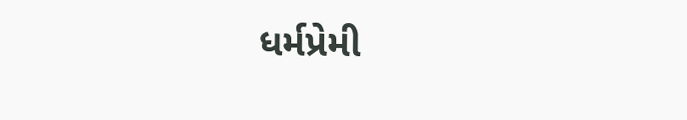ધર્મપ્રેમી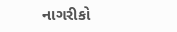નાગરીકો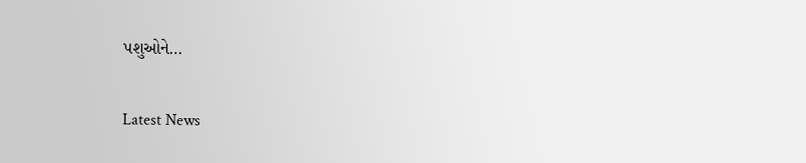પશુઓને…

Latest News